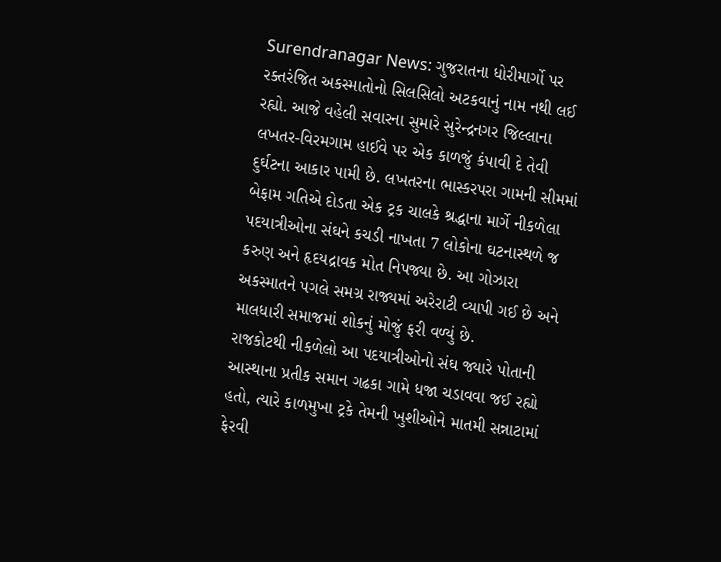Surendranagar News: ગુજરાતના ધોરીમાર્ગો પર રક્તરંજિત અકસ્માતોનો સિલસિલો અટકવાનું નામ નથી લઈ રહ્યો. આજે વહેલી સવારના સુમારે સુરેન્દ્રનગર જિલ્લાના લખતર-વિરમગામ હાઈવે પર એક કાળજું કંપાવી દે તેવી દુર્ઘટના આકાર પામી છે. લખતરના ભાસ્કરપરા ગામની સીમમાં બેફામ ગતિએ દોડતા એક ટ્રક ચાલકે શ્રદ્ધાના માર્ગે નીકળેલા પદયાત્રીઓના સંઘને કચડી નાખતા 7 લોકોના ઘટનાસ્થળે જ કરુણ અને હૃદયદ્રાવક મોત નિપજ્યા છે. આ ગોઝારા અકસ્માતને પગલે સમગ્ર રાજ્યમાં અરેરાટી વ્યાપી ગઈ છે અને માલધારી સમાજમાં શોકનું મોજું ફરી વળ્યું છે.
રાજકોટથી નીકળેલો આ પદયાત્રીઓનો સંઘ જ્યારે પોતાની આસ્થાના પ્રતીક સમાન ગઢકા ગામે ધજા ચડાવવા જઈ રહ્યો હતો, ત્યારે કાળમુખા ટ્રકે તેમની ખુશીઓને માતમી સન્નાટામાં ફેરવી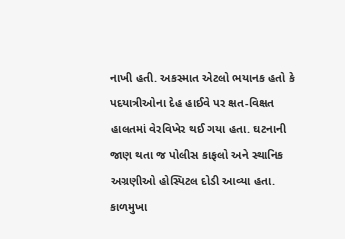નાખી હતી. અકસ્માત એટલો ભયાનક હતો કે પદયાત્રીઓના દેહ હાઈવે પર ક્ષત-વિક્ષત હાલતમાં વેરવિખેર થઈ ગયા હતા. ઘટનાની જાણ થતા જ પોલીસ કાફલો અને સ્થાનિક અગ્રણીઓ હોસ્પિટલ દોડી આવ્યા હતા.
કાળમુખા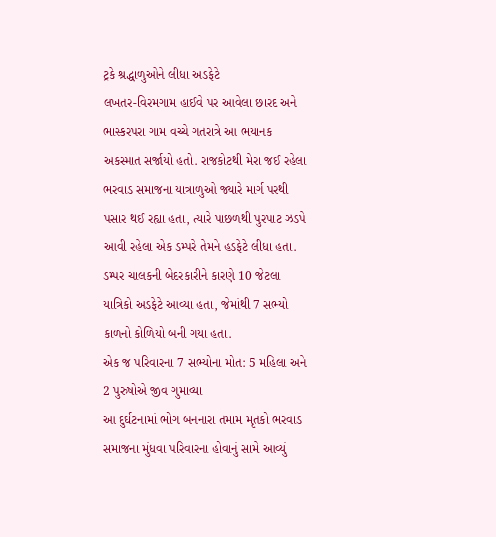ટ્રકે શ્રદ્ધાળુઓને લીધા અડફેટે
લખતર-વિરમગામ હાઈવે પર આવેલા છારદ અને ભાસ્કરપરા ગામ વચ્ચે ગતરાત્રે આ ભયાનક અકસ્માત સર્જાયો હતો. રાજકોટથી મેરા જઈ રહેલા ભરવાડ સમાજના યાત્રાળુઓ જ્યારે માર્ગ પરથી પસાર થઈ રહ્યા હતા, ત્યારે પાછળથી પુરપાટ ઝડપે આવી રહેલા એક ડમ્પરે તેમને હડફેટે લીધા હતા. ડમ્પર ચાલકની બેદરકારીને કારણે 10 જેટલા યાત્રિકો અડફેટે આવ્યા હતા, જેમાંથી 7 સભ્યો કાળનો કોળિયો બની ગયા હતા.
એક જ પરિવારના 7 સભ્યોના મોત: 5 મહિલા અને 2 પુરુષોએ જીવ ગુમાવ્યા
આ દુર્ઘટનામાં ભોગ બનનારા તમામ મૃતકો ભરવાડ સમાજના મુંધવા પરિવારના હોવાનું સામે આવ્યું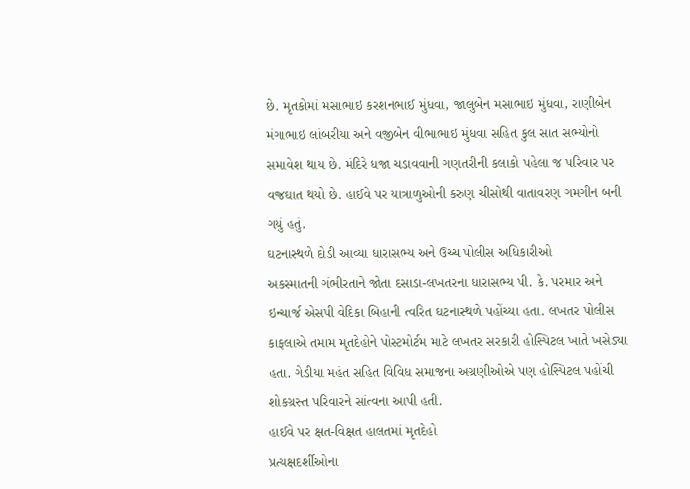છે. મૃતકોમાં મસાભાઇ કરશનભાઈ મુંધવા, જાલુબેન મસાભાઇ મુંધવા, રાણીબેન મંગાભાઇ લાંબરીયા અને વજીબેન વીભાભાઇ મુંધવા સહિત કુલ સાત સભ્યોનો સમાવેશ થાય છે. મંદિરે ધજા ચડાવવાની ગણતરીની કલાકો પહેલા જ પરિવાર પર વજ્રઘાત થયો છે. હાઈવે પર યાત્રાળુઓની કરુણ ચીસોથી વાતાવરણ ગમગીન બની ગયું હતું.
ઘટનાસ્થળે દોડી આવ્યા ધારાસભ્ય અને ઉચ્ચ પોલીસ અધિકારીઓ
અકસ્માતની ગંભીરતાને જોતા દસાડા-લખતરના ધારાસભ્ય પી. કે. પરમાર અને ઇન્ચાર્જ એસપી વેદિકા બિહાની ત્વરિત ઘટનાસ્થળે પહોંચ્યા હતા. લખતર પોલીસ કાફલાએ તમામ મૃતદેહોને પોસ્ટમોર્ટમ માટે લખતર સરકારી હોસ્પિટલ ખાતે ખસેડ્યા હતા. ગેડીયા મહંત સહિત વિવિધ સમાજના અગ્રણીઓએ પણ હોસ્પિટલ પહોંચી શોકગ્રસ્ત પરિવારને સાંત્વના આપી હતી.
હાઈવે પર ક્ષત-વિક્ષત હાલતમાં મૃતદેહો
પ્રત્યક્ષદર્શીઓના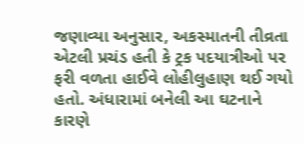જણાવ્યા અનુસાર, અકસ્માતની તીવ્રતા એટલી પ્રચંડ હતી કે ટ્રક પદયાત્રીઓ પર ફરી વળતા હાઈવે લોહીલુહાણ થઈ ગયો હતો. અંધારામાં બનેલી આ ઘટનાને કારણે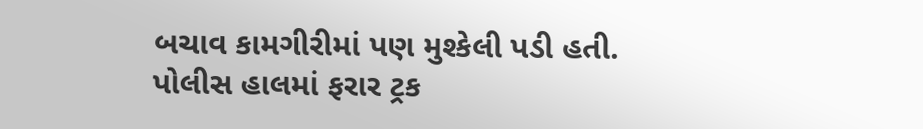બચાવ કામગીરીમાં પણ મુશ્કેલી પડી હતી. પોલીસ હાલમાં ફરાર ટ્રક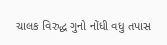ચાલક વિરુદ્ધ ગુનો નોંધી વધુ તપાસ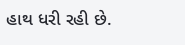હાથ ધરી રહી છે.